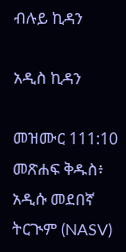ብሉይ ኪዳን

አዲስ ኪዳን

መዝሙር 111:10 መጽሐፍ ቅዱስ፥ አዲሱ መደበኛ ትርጒም (NASV)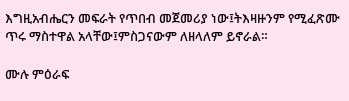እግዚአብሔርን መፍራት የጥበብ መጀመሪያ ነው፤ትእዛዙንም የሚፈጽሙ ጥሩ ማስተዋል አላቸው፤ምስጋናውም ለዘላለም ይኖራል።

ሙሉ ምዕራፍ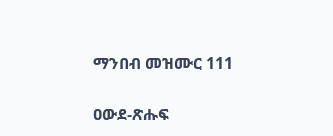ማንበብ መዝሙር 111

ዐውደ-ጽሑፍ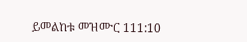ይመልከቱ መዝሙር 111:10